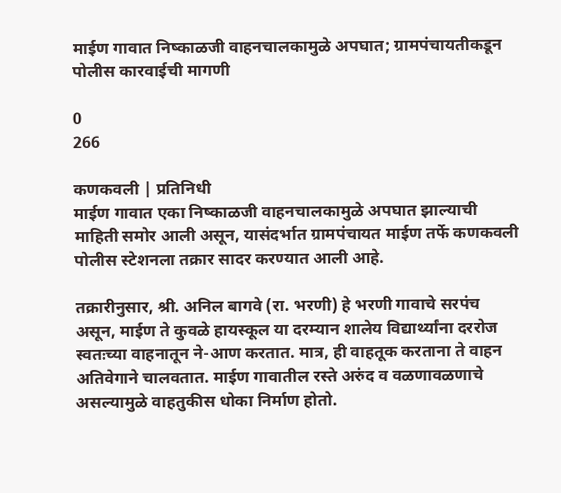माईण गावात निष्काळजी वाहनचालकामुळे अपघात; ग्रामपंचायतीकडून पोलीस कारवाईची मागणी

0
266

कणकवली | प्रतिनिधी
माईण गावात एका निष्काळजी वाहनचालकामुळे अपघात झाल्याची माहिती समोर आली असून, यासंदर्भात ग्रामपंचायत माईण तर्फे कणकवली पोलीस स्टेशनला तक्रार सादर करण्यात आली आहे.

तक्रारीनुसार, श्री. अनिल बागवे (रा. भरणी) हे भरणी गावाचे सरपंच असून, माईण ते कुवळे हायस्कूल या दरम्यान शालेय विद्यार्थ्यांना दररोज स्वतःच्या वाहनातून ने-आण करतात. मात्र, ही वाहतूक करताना ते वाहन अतिवेगाने चालवतात. माईण गावातील रस्ते अरुंद व वळणावळणाचे असल्यामुळे वाहतुकीस धोका निर्माण होतो.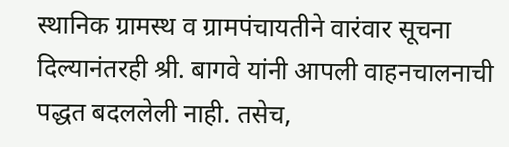स्थानिक ग्रामस्थ व ग्रामपंचायतीने वारंवार सूचना दिल्यानंतरही श्री. बागवे यांनी आपली वाहनचालनाची पद्धत बदललेली नाही. तसेच,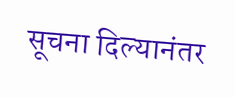सूचना दिल्यानंतर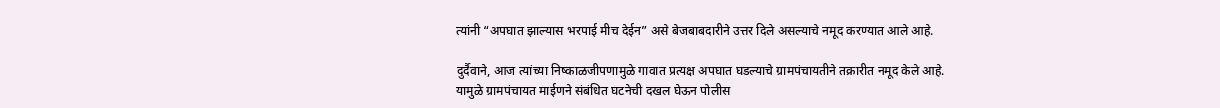त्यांनी “अपघात झाल्यास भरपाई मीच देईन” असे बेजबाबदारीने उत्तर दिले असल्याचे नमूद करण्यात आले आहे.

दुर्दैवाने, आज त्यांच्या निष्काळजीपणामुळे गावात प्रत्यक्ष अपघात घडल्याचे ग्रामपंचायतीने तक्रारीत नमूद केले आहे. यामुळे ग्रामपंचायत माईणने संबंधित घटनेची दखल घेऊन पोलीस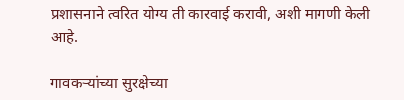प्रशासनाने त्वरित योग्य ती कारवाई करावी, अशी मागणी केली आहे.

गावकऱ्यांच्या सुरक्षेच्या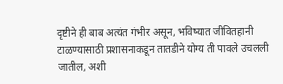दृष्टीने ही बाब अत्यंत गंभीर असून, भविष्यात जीवितहानी टाळण्यासाठी प्रशासनाकडून तातडीने योग्य ती पावले उचलली जातील, अशी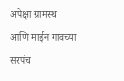अपेक्षा ग्रामस्थ आणि माईन गावच्या सरपंच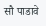सौ पाडावे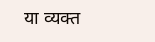या व्यक्त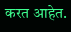करत आहेत.